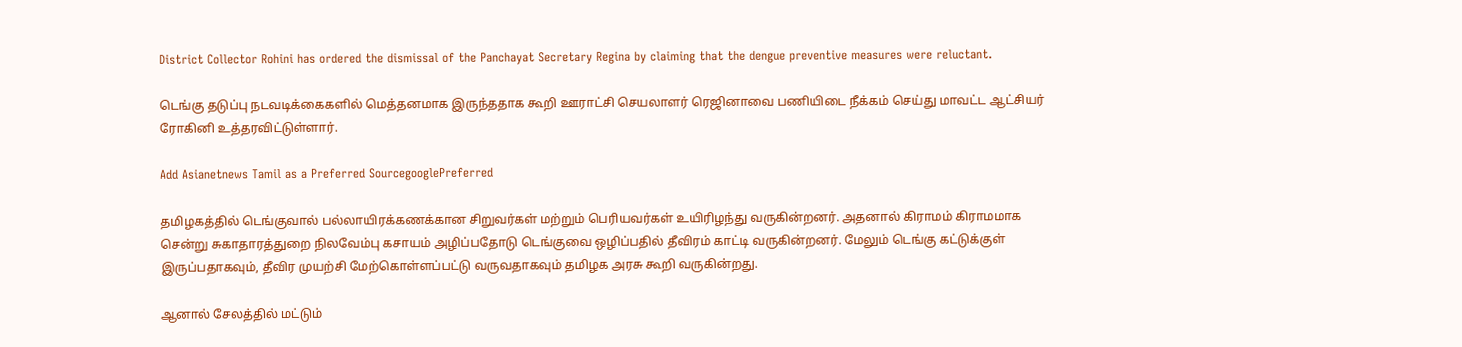District Collector Rohini has ordered the dismissal of the Panchayat Secretary Regina by claiming that the dengue preventive measures were reluctant.

டெங்கு தடுப்பு நடவடிக்கைகளில் மெத்தனமாக இருந்ததாக கூறி ஊராட்சி செயலாளர் ரெஜினாவை பணியிடை நீக்கம் செய்து மாவட்ட ஆட்சியர் ரோகினி உத்தரவிட்டுள்ளார்.

Add Asianetnews Tamil as a Preferred SourcegooglePreferred

தமிழகத்தில் டெங்குவால் பல்லாயிரக்கணக்கான சிறுவர்கள் மற்றும் பெரியவர்கள் உயிரிழந்து வருகின்றனர். அதனால் கிராமம் கிராமமாக சென்று சுகாதாரத்துறை நிலவேம்பு கசாயம் அழிப்பதோடு டெங்குவை ஒழிப்பதில் தீவிரம் காட்டி வருகின்றனர். மேலும் டெங்கு கட்டுக்குள் இருப்பதாகவும், தீவிர முயற்சி மேற்கொள்ளப்பட்டு வருவதாகவும் தமிழக அரசு கூறி வருகின்றது.

ஆனால் சேலத்தில் மட்டும்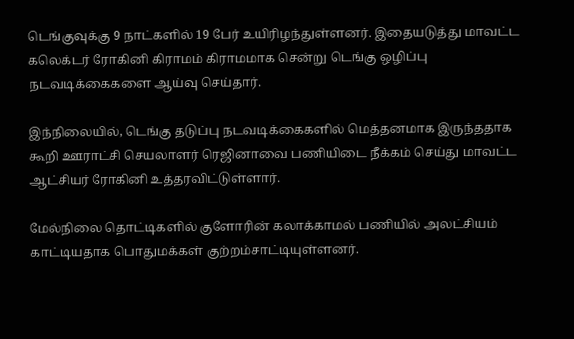டெங்குவுக்கு 9 நாட்களில் 19 பேர் உயிரிழந்துள்ளனர். இதையடுத்து மாவட்ட கலெக்டர் ரோகினி கிராமம் கிராமமாக சென்று டெங்கு ஒழிப்பு நடவடிக்கைகளை ஆய்வு செய்தார்.

இந்நிலையில், டெங்கு தடுப்பு நடவடிக்கைகளில் மெத்தனமாக இருந்ததாக கூறி ஊராட்சி செயலாளர் ரெஜினாவை பணியிடை நீக்கம் செய்து மாவட்ட ஆட்சியர் ரோகினி உத்தரவிட்டுள்ளார்.

மேல்நிலை தொட்டிகளில் குளோரின் கலாக்காமல் பணியில் அலட்சியம் காட்டியதாக பொதுமக்கள் குற்றம்சாட்டியுள்ளனர்.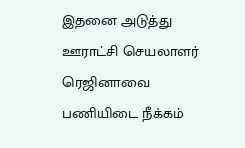இதனை அடுத்து ஊராட்சி செயலாளர் ரெஜினாவை பணியிடை நீக்கம்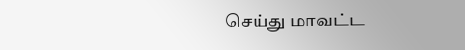செய்து மாவட்ட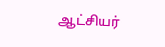ஆட்சியர்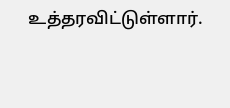உத்தரவிட்டுள்ளார்.